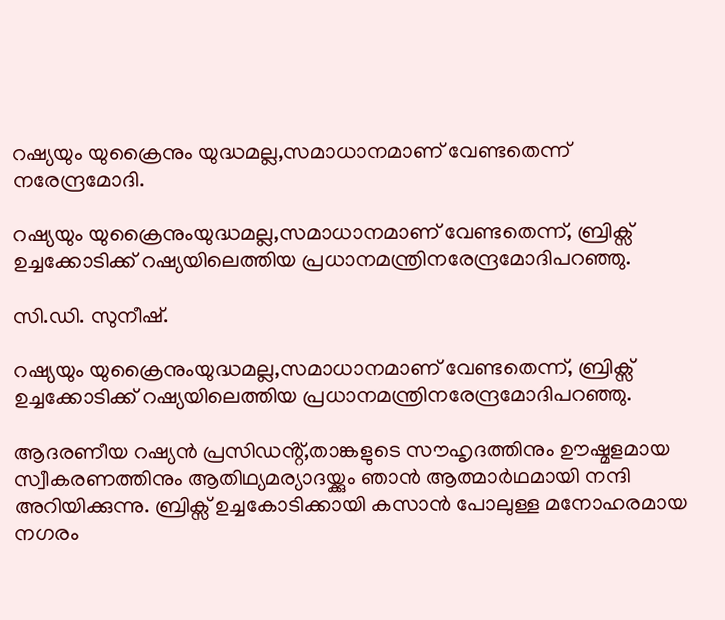റഷ്യയും യുക്രൈനും യുദ്ധമല്ല,സമാധാനമാണ് വേണ്ടതെന്ന് നരേന്ദ്രമോദി.

റഷ്യയും യുക്രൈനുംയുദ്ധമല്ല,സമാധാനമാണ് വേണ്ടതെന്ന്, ബ്രിക്സ് ഉച്ചക്കോടിക്ക് റഷ്യയിലെത്തിയ പ്രധാനമന്ത്രിനരേന്ദ്രമോദിപറഞ്ഞു.

സി.ഡി. സുനീഷ്.

റഷ്യയും യുക്രൈനുംയുദ്ധമല്ല,സമാധാനമാണ് വേണ്ടതെന്ന്, ബ്രിക്സ് ഉച്ചക്കോടിക്ക് റഷ്യയിലെത്തിയ പ്രധാനമന്ത്രിനരേന്ദ്രമോദിപറഞ്ഞു.

ആദരണീയ റഷ്യൻ പ്രസിഡൻ്റ്,താങ്കളുടെ സൗഹൃദത്തിനും ഊഷ്മളമായ സ്വീകരണത്തിനും ആതിഥ്യമര്യാദയ്ക്കും ഞാൻ ആത്മാർഥമായി നന്ദി അറിയിക്കുന്നു. ബ്രിക്സ് ഉച്ചകോടിക്കായി കസാൻ പോലുള്ള മനോഹരമായ നഗരം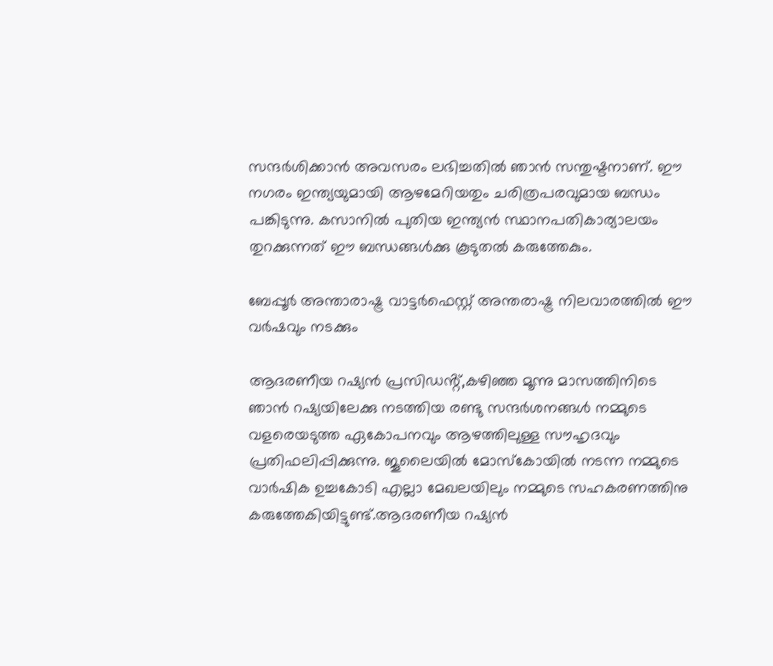സന്ദർശിക്കാൻ അവസരം ലഭിച്ചതിൽ ഞാൻ സന്തുഷ്ടനാണ്. ഈ നഗരം ഇന്ത്യയുമായി ആഴമേറിയതും ചരിത്രപരവുമായ ബന്ധം പങ്കിടുന്നു. കസാനിൽ പുതിയ ഇന്ത്യൻ സ്ഥാനപതികാര്യാലയം തുറക്കുന്നത് ഈ ബന്ധങ്ങൾക്കു കൂടുതൽ കരുത്തേകും.

ബേപ്പൂര്‍ അന്താരാഷ്ട്ര വാട്ടര്‍ഫെസ്റ്റ് അന്തരാഷ്ട്ര നിലവാരത്തിൽ ഈ വർഷവും നടക്കും

ആദരണീയ റഷ്യൻ പ്രസിഡൻ്റ്,കഴിഞ്ഞ മൂന്നു മാസത്തിനിടെ ഞാൻ റഷ്യയിലേക്കു നടത്തിയ രണ്ടു സന്ദർശനങ്ങൾ നമ്മുടെ വളരെയടുത്ത ഏകോപനവും ആഴത്തിലുള്ള സൗഹൃദവും പ്രതിഫലിപ്പിക്കുന്നു. ജൂലൈയിൽ മോസ്കോയിൽ നടന്ന നമ്മുടെ വാർഷിക ഉച്ചകോടി എല്ലാ മേഖലയിലും നമ്മുടെ സഹകരണത്തിനു കരുത്തേകിയിട്ടുണ്ട്.ആദരണീയ റഷ്യൻ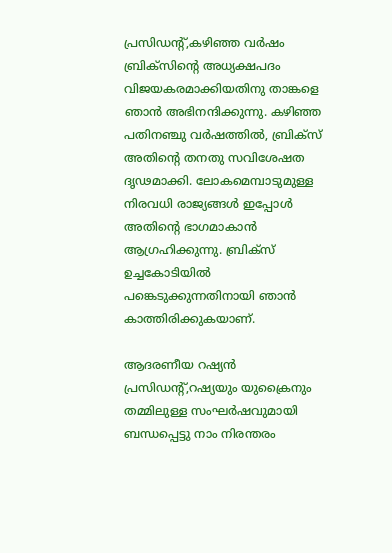പ്രസിഡൻ്റ്,കഴിഞ്ഞ വർഷം ബ്രിക്സിന്റെ അധ്യക്ഷപദം വിജയകരമാക്കിയതിനു താങ്കളെ ഞാൻ അഭിനന്ദിക്കുന്നു. കഴിഞ്ഞ പതിനഞ്ചു വർഷത്തിൽ, ബ്രിക്സ് അതിന്റെ തനതു സവിശേഷത ദൃഢമാക്കി. ലോകമെമ്പാടുമുള്ള നിരവധി രാജ്യങ്ങൾ ഇപ്പോൾ അതിന്റെ ഭാഗമാകാൻ ആഗ്രഹിക്കുന്നു. ബ്രിക്സ് ഉച്ചകോടിയിൽ പങ്കെടുക്കുന്നതിനായി ഞാൻ കാത്തിരിക്കുകയാണ്.

ആദരണീയ റഷ്യൻ പ്രസിഡൻ്റ്,റഷ്യയും യുക്രൈനും തമ്മിലുള്ള സംഘർഷവുമായി ബന്ധപ്പെട്ടു നാം നിരന്തരം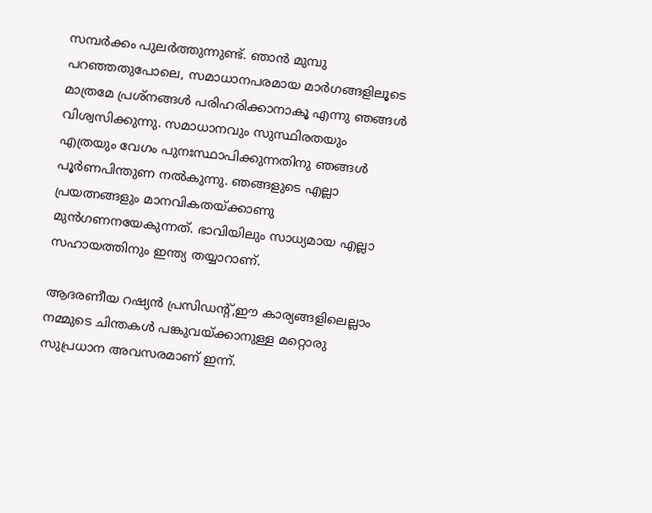സമ്പർക്കം പുലർത്തുന്നുണ്ട്. ഞാൻ മുമ്പു പറഞ്ഞതുപോലെ, സമാധാനപരമായ മാർഗങ്ങളിലൂടെ മാത്രമേ പ്രശ്നങ്ങൾ പരിഹരിക്കാനാകൂ എന്നു ഞങ്ങൾ വിശ്വസിക്കുന്നു. സമാധാനവും സുസ്ഥിരതയും എത്രയും വേഗം പുനഃസ്ഥാപിക്കുന്നതിനു ഞങ്ങൾ പൂർണപിന്തുണ നൽകുന്നു. ഞങ്ങളുടെ എല്ലാ പ്രയത്നങ്ങളും മാനവികതയ്ക്കാണു മുൻഗണനയേകുന്നത്. ഭാവിയിലും സാധ്യമായ എല്ലാ സഹായത്തിനും ഇന്ത്യ തയ്യാറാണ്.

ആദരണീയ റഷ്യൻ പ്രസിഡൻ്റ്,ഈ കാര്യങ്ങളിലെല്ലാം നമ്മുടെ ചിന്തകൾ പങ്കുവയ്ക്കാനുള്ള മറ്റൊരു സുപ്രധാന അവസരമാണ് ഇന്ന്.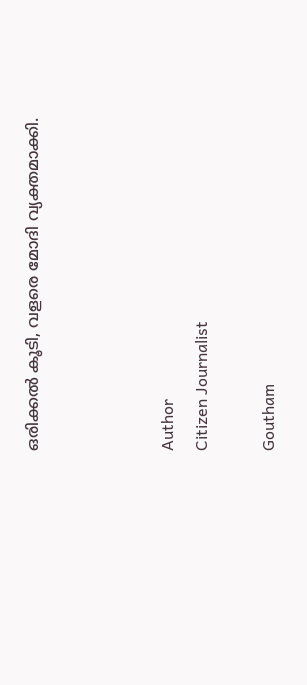ഒരിക്കൽ കൂടി, വളരെ മോദി വ്യക്തമാക്കി.



Author
Citizen Journalist

Goutham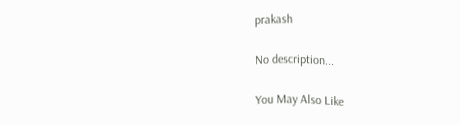prakash

No description...

You May Also Like